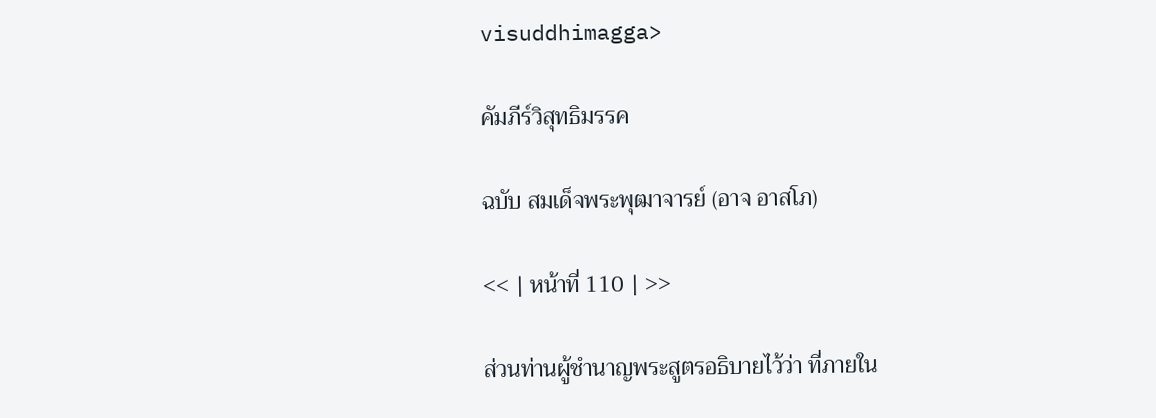visuddhimagga>

คัมภีร์วิสุทธิมรรค

ฉบับ สมเด็จพระพุฒาจารย์ (อาจ อาสโภ)

<< | หน้าที่ 110 | >>

ส่วนท่านผู้ชำนาญพระสูตรอธิบายไว้ว่า ที่ภายใน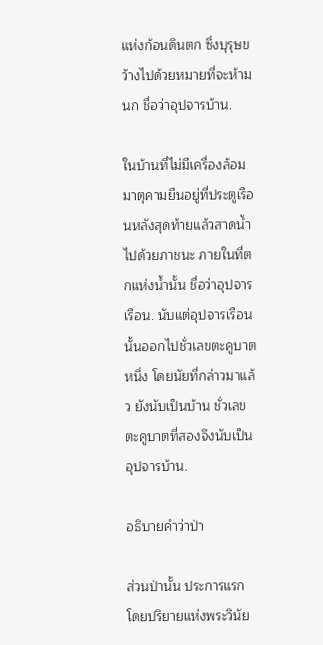แห่งก้อนดินตก ซึ่งบุรุษขว้างไปด้วยหมายที่จะห้ามนก ชื่อว่าอุปจารบ้าน.

ในบ้านที่ไม่มีเครื่องล้อม มาตุคามยืนอยู่ที่ประตูเรือนหลังสุดท้ายแล้วสาดน้ำไปด้วยภาชนะ ภายในที่ตกแห่งน้ำนั้น ชื่อว่าอุปจารเรือน. นับแต่อุปจารเรือนนั้นออกไปชั่วเลขตะคูบาตหนึ่ง โดยนัยที่กล่าวมาแล้ว ยังนับเป็นบ้าน ชั่วเลขตะคูบาตที่สองจึงนับเป็นอุปจารบ้าน.

อธิบายคำว่าป่า

ส่วนป่านั้น ประการแรก โดยปริยายแห่งพระวินัย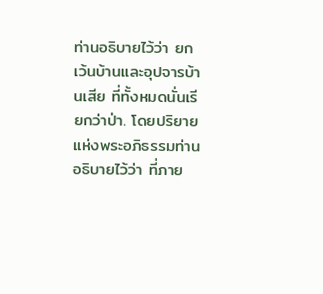ท่านอธิบายไว้ว่า ยกเว้นบ้านและอุปจารบ้านเสีย ที่ทั้งหมดนั่นเรียกว่าป่า. โดยปริยายแห่งพระอภิธรรมท่านอธิบายไว้ว่า ที่ภาย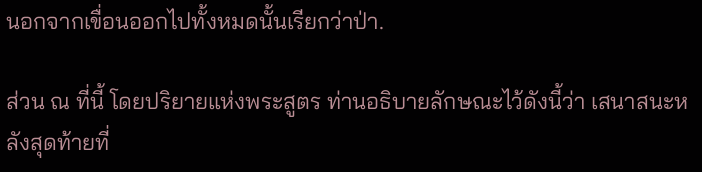นอกจากเขื่อนออกไปทั้งหมดนั้นเรียกว่าป่า.

ส่วน ณ ที่นี้ โดยปริยายแห่งพระสูตร ท่านอธิบายลักษณะไว้ดังนี้ว่า เสนาสนะหลังสุดท้ายที่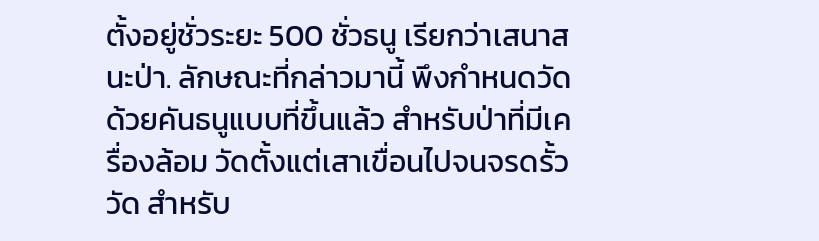ตั้งอยู่ชั่วระยะ 500 ชั่วธนู เรียกว่าเสนาสนะป่า. ลักษณะที่กล่าวมานี้ พึงกำหนดวัดด้วยคันธนูแบบที่ขึ้นแล้ว สำหรับป่าที่มีเครื่องล้อม วัดตั้งแต่เสาเขื่อนไปจนจรดรั้ววัด สำหรับ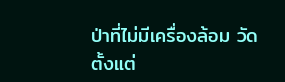ป่าที่ไม่มีเครื่องล้อม วัดตั้งแต่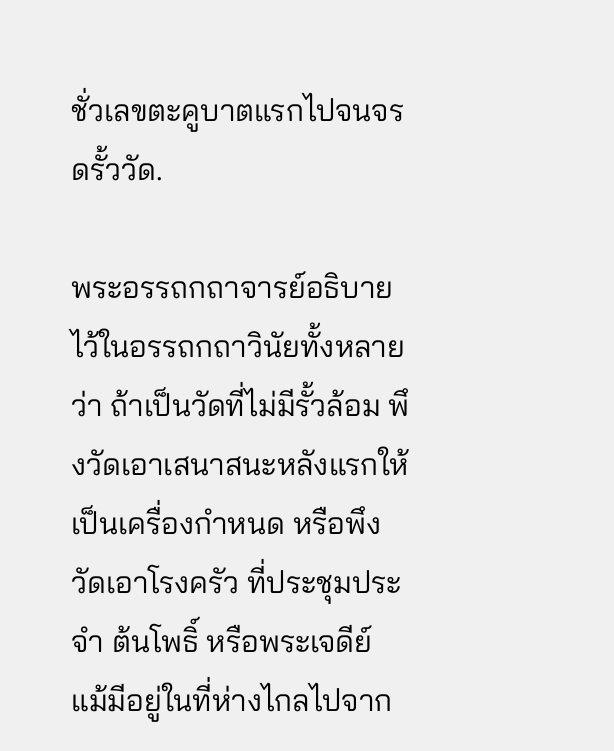ชั่วเลขตะคูบาตแรกไปจนจรดรั้ววัด.

พระอรรถกถาจารย์อธิบายไว้ในอรรถกถาวินัยทั้งหลายว่า ถ้าเป็นวัดที่ไม่มีรั้วล้อม พึงวัดเอาเสนาสนะหลังแรกให้เป็นเครื่องกำหนด หรือพึงวัดเอาโรงครัว ที่ประชุมประจำ ต้นโพธิ์ หรือพระเจดีย์ แม้มีอยู่ในที่ห่างไกลไปจาก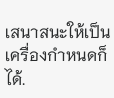เสนาสนะให้เป็นเครื่องกำหนดก็ได้.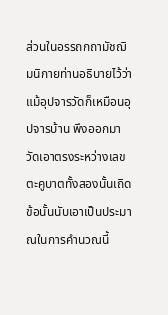ส่วนในอรรถกถามัชฌิมนิกายท่านอธิบายไว้ว่า แม้อุปจารวัดก็เหมือนอุปจารบ้าน พึงออกมาวัดเอาตรงระหว่างเลขตะคูบาตทั้งสองนั้นเถิด ข้อนั้นนับเอาเป็นประมาณในการคำนวณนี้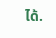ได้.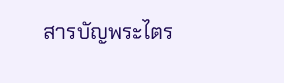สารบัญพระไตร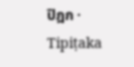ปิฎก · Tipiṭaka